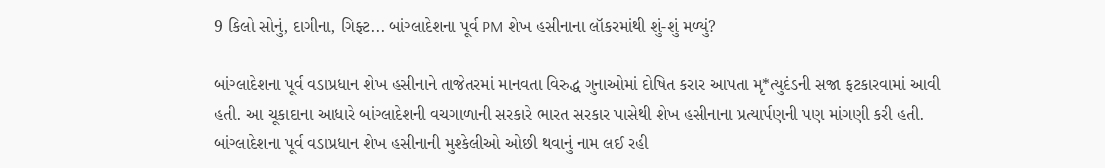9 કિલો સોનું, દાગીના, ગિફ્ટ... બાંગ્લાદેશના પૂર્વ PM શેખ હસીનાના લૉકરમાંથી શું-શું મળ્યું?

બાંગ્લાદેશના પૂર્વ વડાપ્રધાન શેખ હસીનાને તાજેતરમાં માનવતા વિરુદ્ધ ગુનાઓમાં દોષિત કરાર આપતા મૃ*ત્યુદંડની સજા ફટકારવામાં આવી હતી. આ ચૂકાદાના આધારે બાંગ્લાદેશની વચગાળાની સરકારે ભારત સરકાર પાસેથી શેખ હસીનાના પ્રત્યાર્પણની પણ માંગણી કરી હતી. બાંગ્લાદેશના પૂર્વ વડાપ્રધાન શેખ હસીનાની મુશ્કેલીઓ ઓછી થવાનું નામ લઈ રહી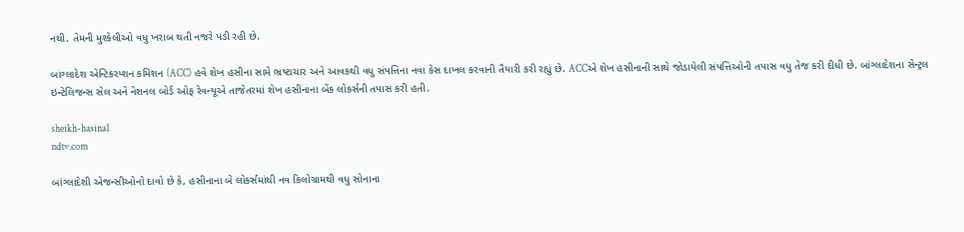નથી. તેમની મુશ્કેલીઓ વધુ ખરાબ થતી નજરે પડી રહી છે.

બાંગ્લાદેશ એન્ટિકરપ્શન કમિશન (ACC) હવે શેખ હસીના સામે ભ્રષ્ટાચાર અને આવકથી વધુ સંપત્તિના નવા કેસ દાખલ કરવાની તૈયારી કરી રહ્યું છે. ACCએ શેખ હસીનાની સાથે જોડાયેલી સંપત્તિઓની તપાસ વધુ તેજ કરી દીધી છે. બાંગ્લાદેશના સેન્ટ્રલ ઇન્ટેલિજન્સ સેલ અને નેશનલ બોર્ડ ઓફ રેવન્યૂએ તાજેતરમાં શેખ હસીનાના બેંક લોકર્સની તપાસ કરી હતી.

sheikh-hasina1
ndtv.com

બાંગ્લાદેશી એજન્સીઓનો દાવો છે કે, હસીનાના બે લોકર્સમાંથી નવ કિલોગ્રામથી વધુ સોનાના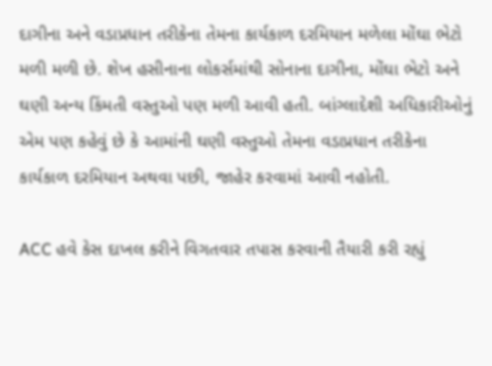દાગીના અને વડાપ્રધાન તરીકેના તેમના કાર્યકાળ દરમિયાન મળેલા મોંઘા ભેટો મળી મળી છે. શેખ હસીનાના લોકર્સમાંથી સોનાના દાગીના, મોંઘા ભેટો અને ઘણી અન્ય કિંમતી વસ્તુઓ પણ મળી આવી હતી. બાંગ્લાદેશી અધિકારીઓનું એમ પણ કહેવું છે કે આમાંની ઘણી વસ્તુઓ તેમના વડાપ્રધાન તરીકેના કાર્યકાળ દરમિયાન અથવા પછી, જાહેર કરવામાં આવી નહોતી.

ACC હવે કેસ દાખલ કરીને વિગતવાર તપાસ કરવાની તૈયારી કરી રહ્યું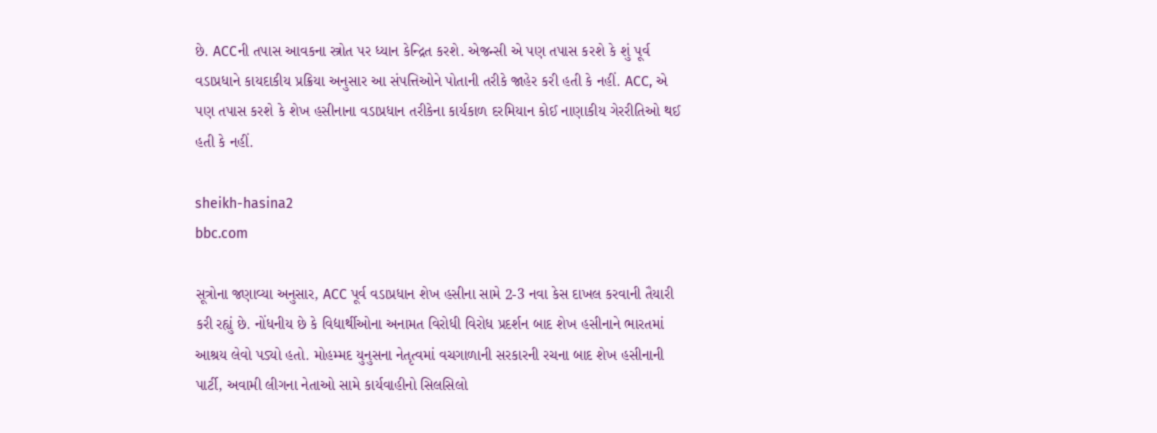છે. ACCની તપાસ આવકના સ્ત્રોત પર ધ્યાન કેન્દ્રિત કરશે. એજન્સી એ પણ તપાસ કરશે કે શું પૂર્વ વડાપ્રધાને કાયદાકીય પ્રક્રિયા અનુસાર આ સંપત્તિઓને પોતાની તરીકે જાહેર કરી હતી કે નહીં. ACC, એ પણ તપાસ કરશે કે શેખ હસીનાના વડાપ્રધાન તરીકેના કાર્યકાળ દરમિયાન કોઈ નાણાકીય ગેરરીતિઓ થઈ હતી કે નહીં.

sheikh-hasina2
bbc.com

સૂત્રોના જણાવ્યા અનુસાર, ACC પૂર્વ વડાપ્રધાન શેખ હસીના સામે 2-3 નવા કેસ દાખલ કરવાની તૈયારી કરી રહ્યું છે. નોંધનીય છે કે વિદ્યાર્થીઓના અનામત વિરોધી વિરોધ પ્રદર્શન બાદ શેખ હસીનાને ભારતમાં આશ્રય લેવો પડ્યો હતો. મોહમ્મદ યુનુસના નેતૃત્વમાં વચગાળાની સરકારની રચના બાદ શેખ હસીનાની પાર્ટી, અવામી લીગના નેતાઓ સામે કાર્યવાહીનો સિલસિલો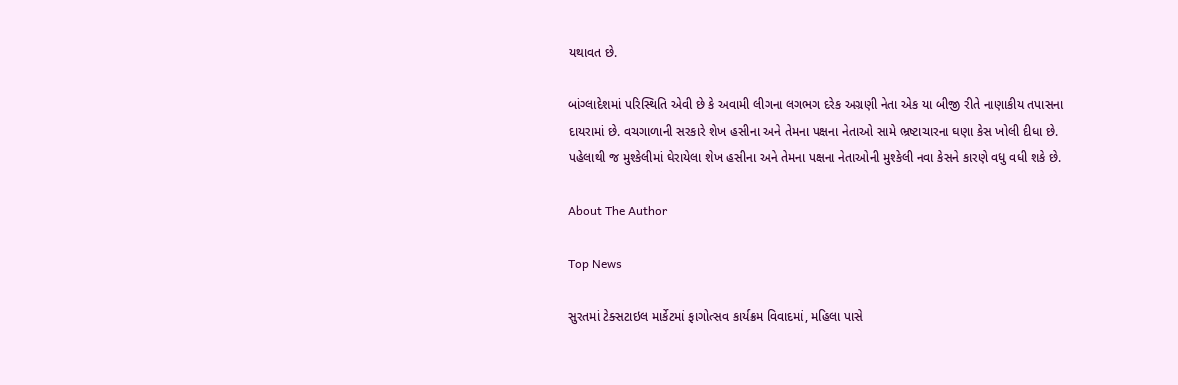યથાવત છે.

બાંગ્લાદેશમાં પરિસ્થિતિ એવી છે કે અવામી લીગના લગભગ દરેક અગ્રણી નેતા એક યા બીજી રીતે નાણાકીય તપાસના દાયરામાં છે. વચગાળાની સરકારે શેખ હસીના અને તેમના પક્ષના નેતાઓ સામે ભ્રષ્ટાચારના ઘણા કેસ ખોલી દીધા છે. પહેલાથી જ મુશ્કેલીમાં ઘેરાયેલા શેખ હસીના અને તેમના પક્ષના નેતાઓની મુશ્કેલી નવા કેસને કારણે વધુ વધી શકે છે.

About The Author

Top News

સુરતમાં ટેક્સટાઇલ માર્કેટમાં ફાગોત્સવ કાર્યક્રમ વિવાદમાં, મહિલા પાસે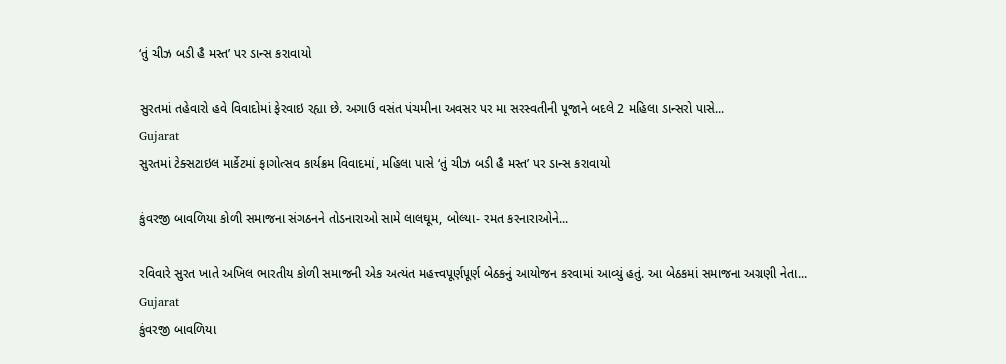‘તું ચીઝ બડી હૈ મસ્ત’ પર ડાન્સ કરાવાયો

સુરતમાં તહેવારો હવે વિવાદોમાં ફેરવાઇ રહ્યા છે. અગાઉ વસંત પંચમીના અવસર પર મા સરસ્વતીની પૂજાને બદલે 2 મહિલા ડાન્સરો પાસે...
Gujarat
સુરતમાં ટેક્સટાઇલ માર્કેટમાં ફાગોત્સવ કાર્યક્રમ વિવાદમાં, મહિલા પાસે ‘તું ચીઝ બડી હૈ મસ્ત’ પર ડાન્સ કરાવાયો

કુંવરજી બાવળિયા કોળી સમાજના સંગઠનને તોડનારાઓ સામે લાલઘૂમ, બોલ્યા- રમત કરનારાઓને...

રવિવારે સુરત ખાતે અખિલ ભારતીય કોળી સમાજની એક અત્યંત મહત્ત્વપૂર્ણપૂર્ણ બેઠકનું આયોજન કરવામાં આવ્યું હતું. આ બેઠકમાં સમાજના અગ્રણી નેતા...
Gujarat
કુંવરજી બાવળિયા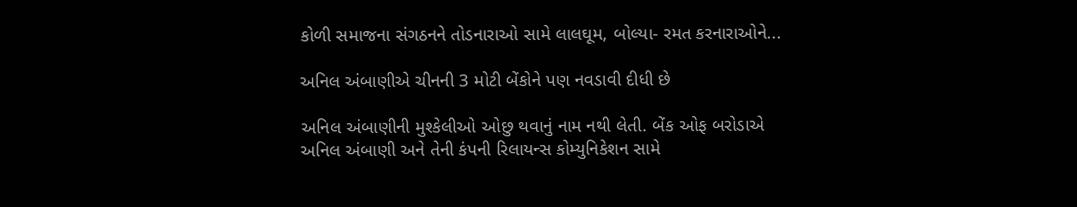કોળી સમાજના સંગઠનને તોડનારાઓ સામે લાલઘૂમ, બોલ્યા- રમત કરનારાઓને...

અનિલ અંબાણીએ ચીનની 3 મોટી બેંકોને પણ નવડાવી દીધી છે

અનિલ અંબાણીની મુશ્કેલીઓ ઓછુ થવાનું નામ નથી લેતી. બેંક ઓફ બરોડાએ અનિલ અંબાણી અને તેની કંપની રિલાયન્સ કોમ્યુનિકેશન સામે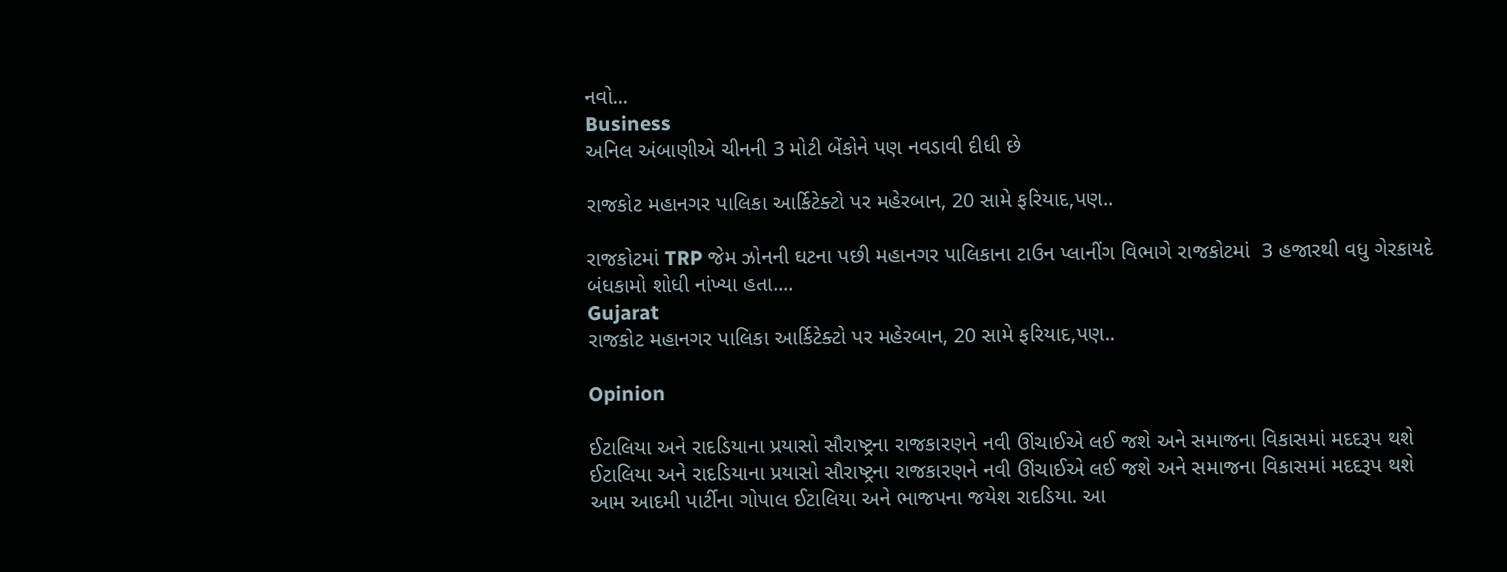નવો...
Business
અનિલ અંબાણીએ ચીનની 3 મોટી બેંકોને પણ નવડાવી દીધી છે

રાજકોટ મહાનગર પાલિકા આર્કિટેક્ટો પર મહેરબાન, 20 સામે ફરિયાદ,પણ..

રાજકોટમાં TRP જેમ ઝોનની ઘટના પછી મહાનગર પાલિકાના ટાઉન પ્લાનીંગ વિભાગે રાજકોટમાં  3 હજારથી વધુ ગેરકાયદે બંધકામો શોધી નાંખ્યા હતા....
Gujarat
રાજકોટ મહાનગર પાલિકા આર્કિટેક્ટો પર મહેરબાન, 20 સામે ફરિયાદ,પણ..

Opinion

ઈટાલિયા અને રાદડિયાના પ્રયાસો સૌરાષ્ટ્રના રાજકારણને નવી ઊંચાઈએ લઈ જશે અને સમાજના વિકાસમાં મદદરૂપ થશે ઈટાલિયા અને રાદડિયાના પ્રયાસો સૌરાષ્ટ્રના રાજકારણને નવી ઊંચાઈએ લઈ જશે અને સમાજના વિકાસમાં મદદરૂપ થશે
આમ આદમી પાર્ટીના ગોપાલ ઈટાલિયા અને ભાજપના જયેશ રાદડિયા. આ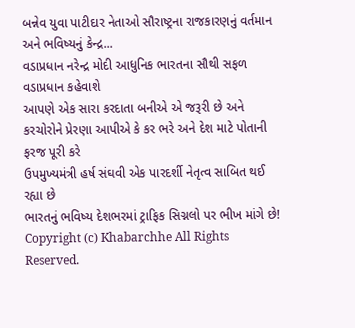બન્નેવ યુવા પાટીદાર નેતાઓ સૌરાષ્ટ્રના રાજકારણનું વર્તમાન અને ભવિષ્યનું કેન્દ્ર...
વડાપ્રધાન નરેન્દ્ર મોદી આધુનિક ભારતના સૌથી સફળ વડાપ્રધાન કહેવાશે
આપણે એક સારા કરદાતા બનીએ એ જરૂરી છે અને કરચોરોને પ્રેરણા આપીએ કે કર ભરે અને દેશ માટે પોતાની ફરજ પૂરી કરે
ઉપમુખ્યમંત્રી હર્ષ સંઘવી એક પારદર્શી નેતૃત્વ સાબિત થઈ રહ્યા છે
ભારતનું ભવિષ્ય દેશભરમાં ટ્રાફિક સિગ્નલો પર ભીખ માંગે છે!
Copyright (c) Khabarchhe All Rights Reserved.